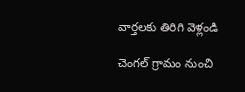వార్తలకు తిరిగి వెళ్లండి

చెంగల్ గ్రామం నుంచి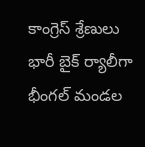కాంగ్రెస్ శ్రేణులు భారీ బైక్ ర్యాలీగా భీంగల్ మండల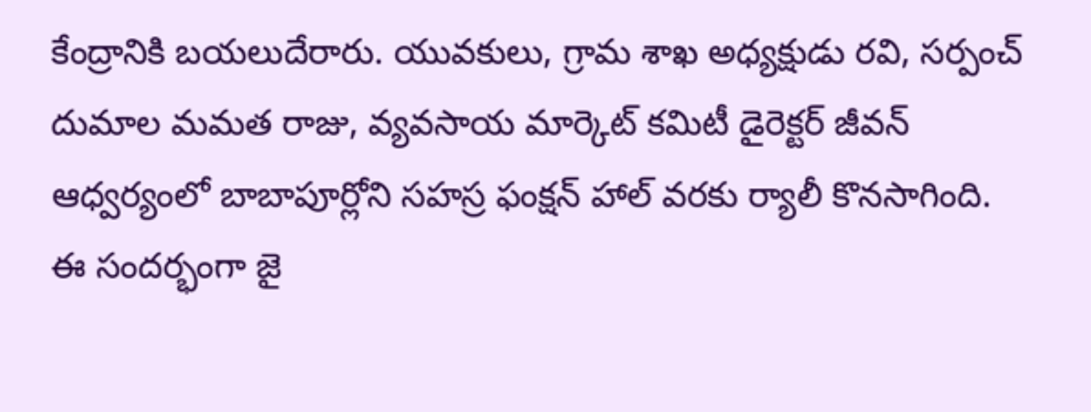కేంద్రానికి బయలుదేరారు. యువకులు, గ్రామ శాఖ అధ్యక్షుడు రవి, సర్పంచ్ దుమాల మమత రాజు, వ్యవసాయ మార్కెట్ కమిటీ డైరెక్టర్ జీవన్ ఆధ్వర్యంలో బాబాపూర్లోని సహస్ర ఫంక్షన్ హాల్ వరకు ర్యాలీ కొనసాగింది.
ఈ సందర్భంగా జై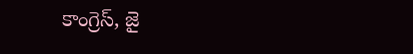కాంగ్రెస్, జై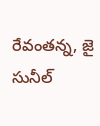రేవంతన్న, జై సునీల్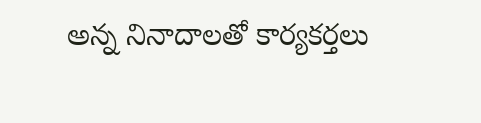అన్న నినాదాలతో కార్యకర్తలు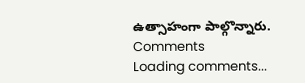ఉత్సాహంగా పాల్గొన్నారు.
Comments
Loading comments...